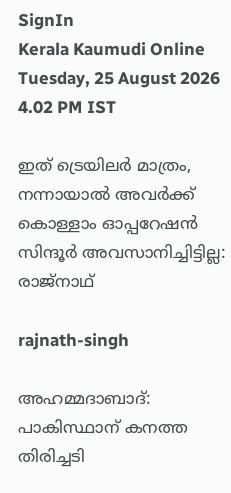SignIn
Kerala Kaumudi Online
Tuesday, 25 August 2026 4.02 PM IST

ഇത് ട്രെയിലർ മാത്രം, നന്നായാൽ അവർക്ക് കൊള്ളാം ഓപ്പറേഷൻ സിന്ദൂർ അവസാനിച്ചിട്ടില്ല: രാജ്നാഥ്

rajnath-singh

അഹമ്മദാബാദ്: പാകിസ്ഥാന് കനത്ത തിരിച്ചടി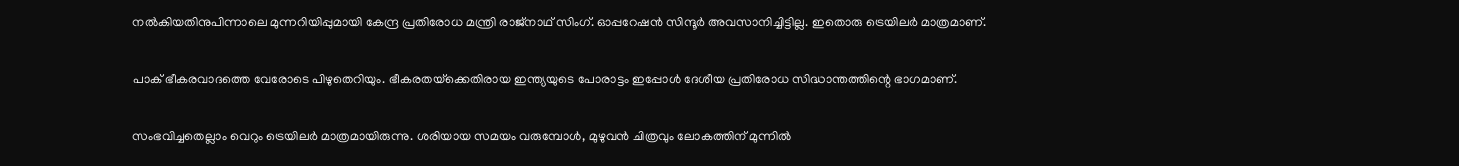നൽകിയതിനുപിന്നാലെ മുന്നറിയിപ്പുമായി കേന്ദ്ര പ്രതിരോധ മന്ത്രി രാജ്‌നാഥ് സിംഗ്. ഓപ്പറേഷൻ സിന്ദൂർ അവസാനിച്ചിട്ടില്ല. ഇതൊരു ട്രെയിലർ മാത്രമാണ്.

പാക് ഭീകരവാദത്തെ വേരോടെ പിഴുതെറിയും. ഭീകരതയ്‌ക്കെതിരായ ഇന്ത്യയുടെ പോരാട്ടം ഇപ്പോൾ ദേശീയ പ്രതിരോധ സിദ്ധാന്തത്തിന്റെ ഭാഗമാണ്.

സംഭവിച്ചതെല്ലാം വെറും ട്രെയിലർ മാത്രമായിരുന്നു. ശരിയായ സമയം വരുമ്പോൾ, മുഴുവൻ ചിത്രവും ലോകത്തിന് മുന്നിൽ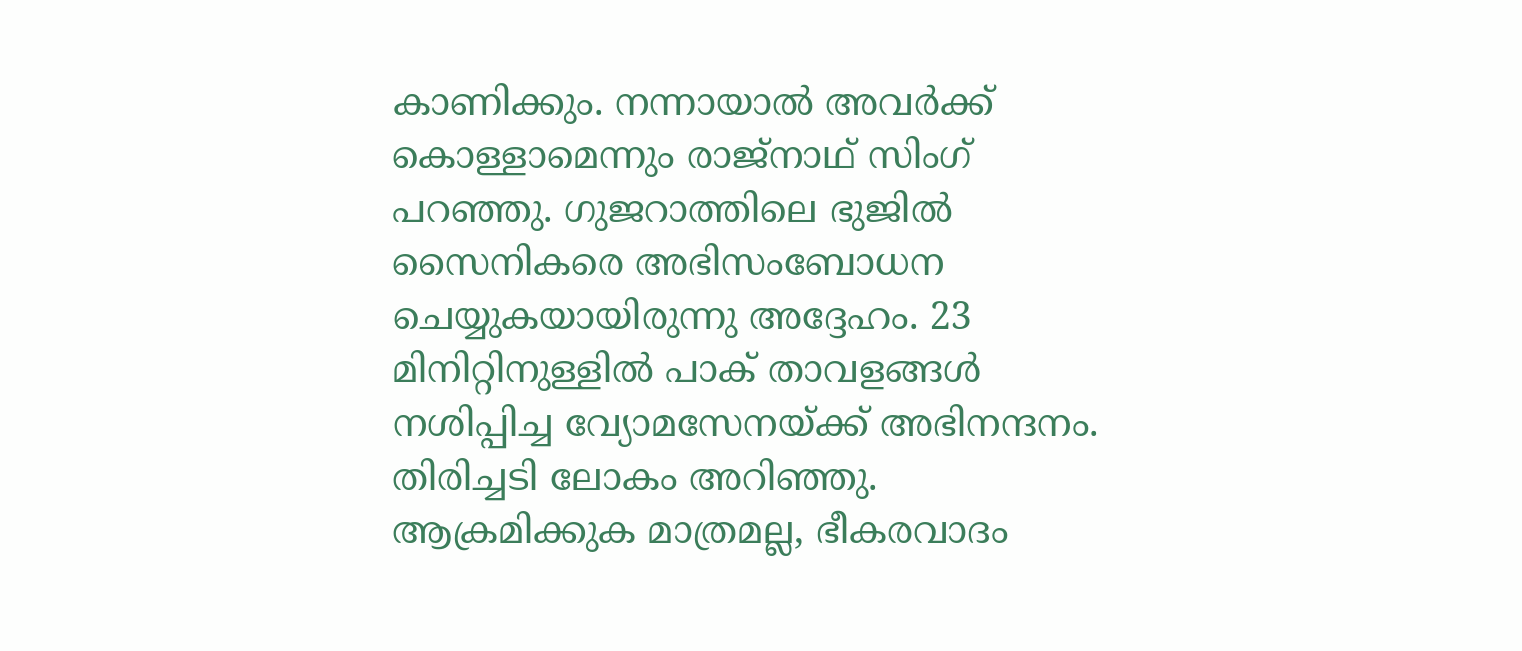കാണിക്കും. നന്നായാൽ അവർക്ക് കൊള്ളാമെന്നും രാജ്നാഥ് സിംഗ് പറഞ്ഞു. ഗുജറാത്തിലെ ഭുജിൽ സൈനികരെ അഭിസംബോധന ചെയ്യുകയായിരുന്നു അദ്ദേഹം. 23 മിനിറ്റിനുള്ളിൽ പാക് താവളങ്ങൾ നശിപ്പിച്ച വ്യോമസേനയ്ക്ക് അഭിനന്ദനം. തിരിച്ചടി ലോകം അറിഞ്ഞു. ആക്രമിക്കുക മാത്രമല്ല, ഭീകരവാദം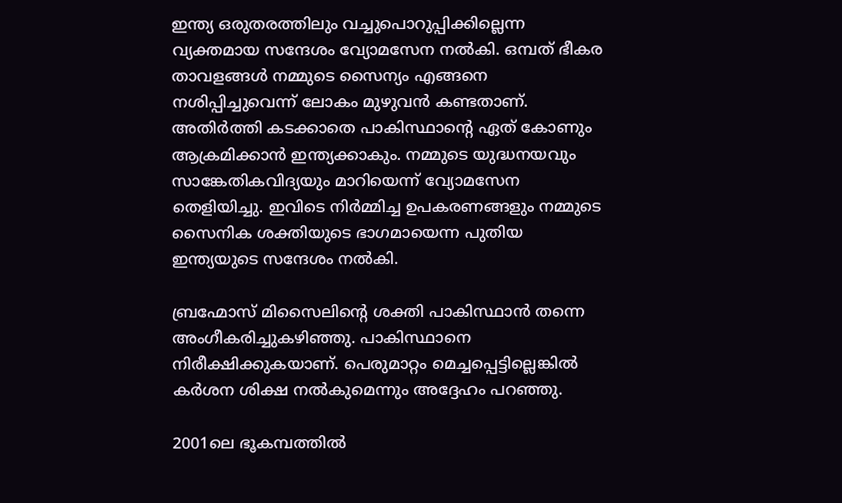ഇന്ത്യ ഒരുതരത്തിലും വച്ചുപൊറുപ്പിക്കില്ലെന്ന വ്യക്തമായ സന്ദേശം വ്യോമസേന നൽകി. ഒമ്പത് ഭീകര താവളങ്ങൾ നമ്മുടെ സൈന്യം എങ്ങനെ നശിപ്പിച്ചുവെന്ന് ലോകം മുഴുവൻ കണ്ടതാണ്. അതിർത്തി കടക്കാതെ പാകിസ്ഥാന്റെ ഏത് കോണും ആക്രമിക്കാൻ ഇന്ത്യക്കാകും. നമ്മുടെ യുദ്ധനയവും സാങ്കേതികവിദ്യയും മാറിയെന്ന് വ്യോമസേന തെളിയിച്ചു. ഇവിടെ നിർമ്മിച്ച ഉപകരണങ്ങളും നമ്മുടെ സൈനിക ശക്തിയുടെ ഭാഗമായെന്ന പുതിയ ഇന്ത്യയുടെ സന്ദേശം നൽകി.

ബ്രഹ്മോസ് മിസൈലിന്റെ ശക്തി പാകിസ്ഥാൻ തന്നെ അംഗീകരിച്ചുകഴിഞ്ഞു. പാകിസ്ഥാനെ നിരീക്ഷിക്കുകയാണ്. പെരുമാറ്റം മെച്ചപ്പെട്ടില്ലെങ്കിൽ കർശന ശിക്ഷ നൽകുമെന്നും അദ്ദേഹം പറഞ്ഞു.

2001ലെ ഭൂകമ്പത്തിൽ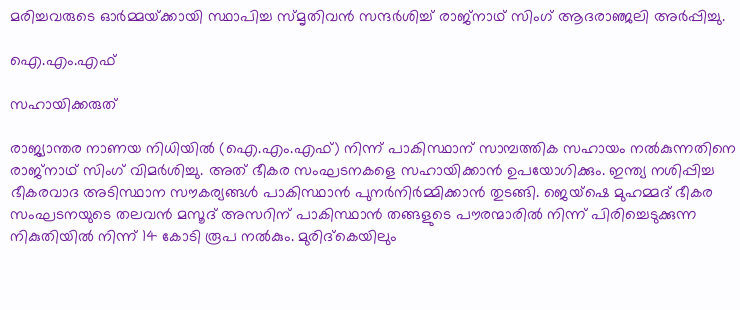മരിച്ചവരുടെ ഓർമ്മയ്‌ക്കായി സ്ഥാപിച്ച സ്മൃതിവൻ സന്ദർശിച്ച് രാജ്‌നാഥ് സിംഗ് ആദരാഞ്ജലി അർപ്പിച്ചു.

ഐ.എം.എഫ്

സഹായിക്കരുത്

രാജ്യാന്തര നാണയ നിധിയിൽ (ഐ.എം.എഫ്) നിന്ന് പാകിസ്ഥാന് സാമ്പത്തിക സഹായം നൽകുന്നതിനെ രാജ്നാഥ് സിംഗ് വിമർശിച്ചു. അത് ഭീകര സംഘടനകളെ സഹായിക്കാൻ ഉപയോഗിക്കും. ഇന്ത്യ നശിപ്പിച്ച ഭീകരവാദ അടിസ്ഥാന സൗകര്യങ്ങൾ പാകിസ്ഥാൻ പുനർനിർമ്മിക്കാൻ തുടങ്ങി. ജെയ്‌ഷെ മുഹമ്മദ് ഭീകര സംഘടനയുടെ തലവൻ മസൂദ് അസറിന് പാകിസ്ഥാൻ തങ്ങളുടെ പൗരന്മാരിൽ നിന്ന് പിരിച്ചെടുക്കുന്ന നികുതിയിൽ നിന്ന് 14 കോടി രൂപ നൽകും. മുരിദ്‌കെയിലും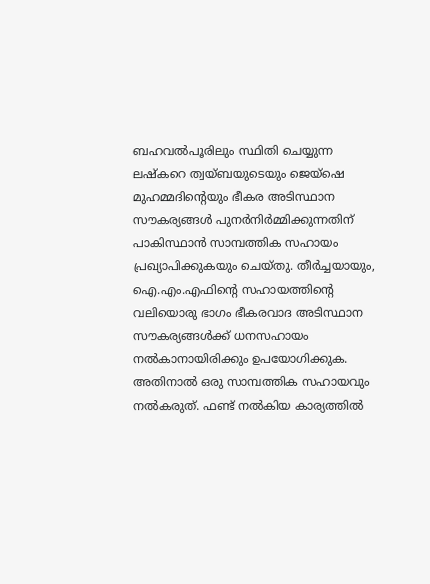ബഹവൽപൂരിലും സ്ഥിതി ചെയ്യുന്ന ലഷ്‌കറെ ത്വയ്‌ബയുടെയും ജെയ്‌ഷെ മുഹമ്മദിന്റെയും ഭീകര അടിസ്ഥാന സൗകര്യങ്ങൾ പുനർനിർമ്മിക്കുന്നതിന് പാകിസ്ഥാൻ സാമ്പത്തിക സഹായം പ്രഖ്യാപിക്കുകയും ചെയ്തു. തീർച്ചയായും, ഐ.എം.എഫിന്റെ സഹായത്തിന്റെ വലിയൊരു ഭാഗം ഭീകരവാദ അടിസ്ഥാന സൗകര്യങ്ങൾക്ക് ധനസഹായം നൽകാനായിരിക്കും ഉപയോഗിക്കുക. അതിനാൽ ഒരു സാമ്പത്തിക സഹായവും നൽകരുത്. ഫണ്ട് നൽകിയ കാര്യത്തിൽ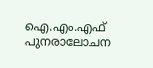ഐ.എം.എഫ് പുനരാലോചന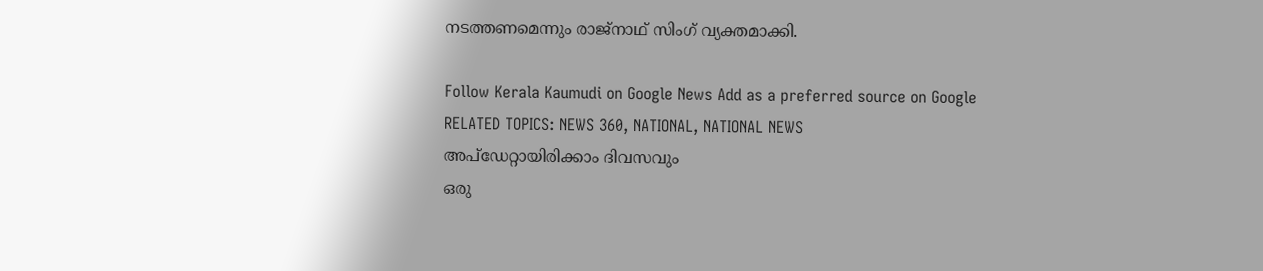നടത്തണമെന്നും രാജ്നാഥ് സിംഗ് വ്യക്തമാക്കി.

Follow Kerala Kaumudi on Google News Add as a preferred source on Google
RELATED TOPICS: NEWS 360, NATIONAL, NATIONAL NEWS
അപ്ഡേറ്റായിരിക്കാം ദിവസവും
ഒരു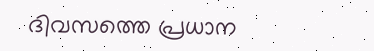ദിവസത്തെ പ്രധാന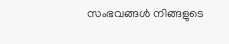സംഭവങ്ങൾ നിങ്ങളുടെ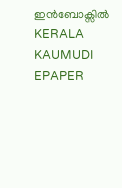ഇൻബോക്സിൽ
KERALA KAUMUDI EPAPER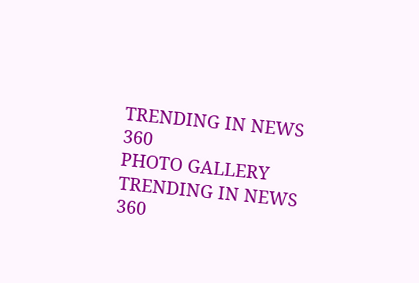TRENDING IN NEWS 360
PHOTO GALLERY
TRENDING IN NEWS 360